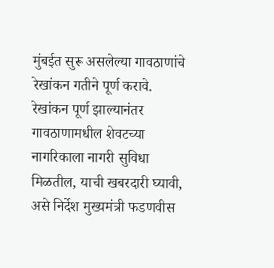मुंबईत सुरू असलेल्या गावठाणांचे रेखांकन गतीने पूर्ण करावे. रेखांकन पूर्ण झाल्यानंतर गावठाणामधील शेवटच्या नागरिकाला नागरी सुविधा मिळतील, याची खबरदारी घ्यावी, असे निर्देश मुख्यमंत्री फडणवीस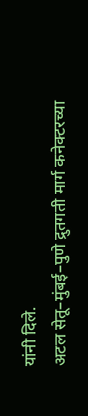यांनी दिले.
अटल सेतू–मुंबई–पुणे द्रुतगती मार्ग कनेक्टरच्या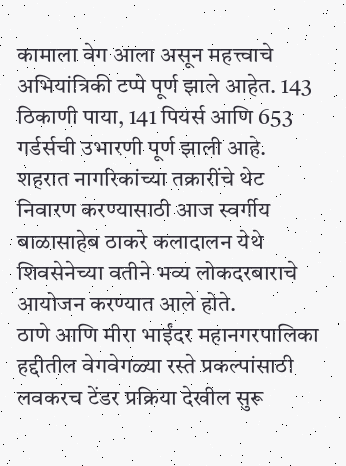कामाला वेग आला असून महत्त्वाचे अभियांत्रिकी टप्पे पूर्ण झाले आहेत. 143 ठिकाणी पाया, 141 पियर्स आणि 653 गर्डर्सची उभारणी पूर्ण झाली आहे.
शहरात नागरिकांच्या तक्रारींचे थेट निवारण करण्यासाठी आज स्वर्गीय बाळासाहेब ठाकरे कलादालन येथे शिवसेनेच्या वतीने भव्य लोकदरबाराचे आयोजन करण्यात आले होते.
ठाणे आणि मीरा भाईंदर महानगरपालिका हद्दीतील वेगवेगळ्या रस्ते प्रकल्पांसाठी लवकरच टेंडर प्रक्रिया देखील सुरू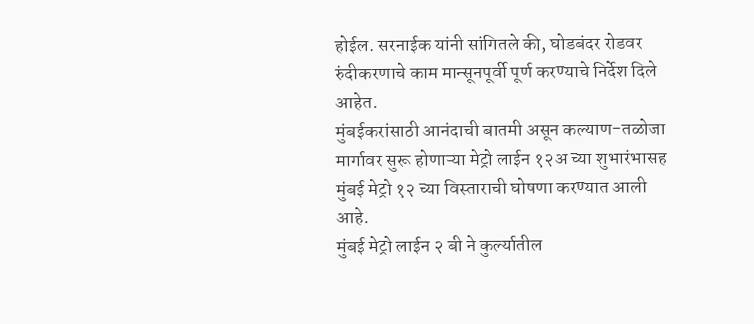होईल. सरनाईक यांनी सांगितले की, घोडबंदर रोडवर रुंदीकरणाचे काम मान्सूनपूर्वी पूर्ण करण्याचे निर्देश दिले आहेत.
मुंबईकरांसाठी आनंदाची बातमी असून कल्याण-तळोजा मार्गावर सुरू होणाऱ्या मेट्रो लाईन १२अ च्या शुभारंभासह मुंबई मेट्रो १२ च्या विस्ताराची घोषणा करण्यात आली आहे.
मुंबई मेट्रो लाईन २ बी ने कुर्ल्यातील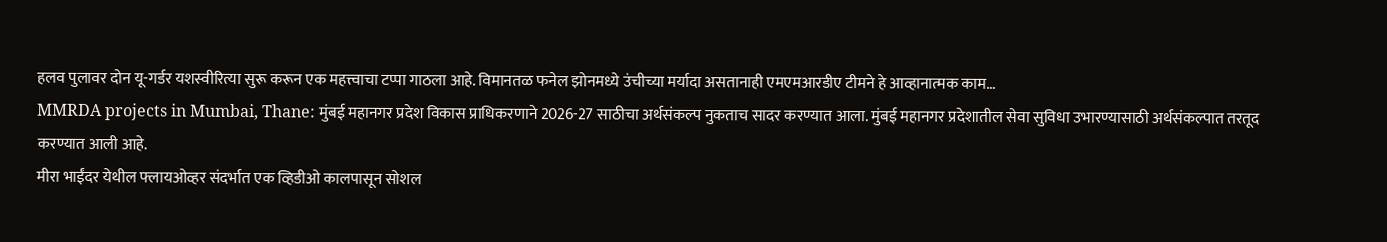हलव पुलावर दोन यू-गर्डर यशस्वीरित्या सुरू करून एक महत्त्वाचा टप्पा गाठला आहे. विमानतळ फनेल झोनमध्ये उंचीच्या मर्यादा असतानाही एमएमआरडीए टीमने हे आव्हानात्मक काम…
MMRDA projects in Mumbai, Thane: मुंबई महानगर प्रदेश विकास प्राधिकरणाने 2026-27 साठीचा अर्थसंकल्प नुकताच सादर करण्यात आला. मुंबई महानगर प्रदेशातील सेवा सुविधा उभारण्यासाठी अर्थसंकल्पात तरतूद करण्यात आली आहे.
मीरा भाईंदर येथील फ्लायओव्हर संदर्भात एक व्हिडीओ कालपासून सोशल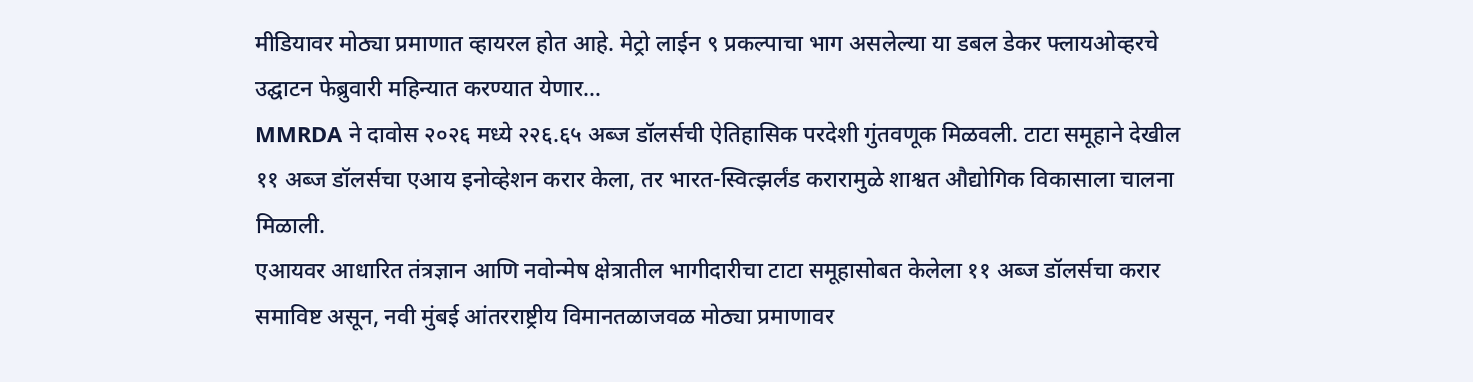मीडियावर मोठ्या प्रमाणात व्हायरल होत आहे. मेट्रो लाईन ९ प्रकल्पाचा भाग असलेल्या या डबल डेकर फ्लायओव्हरचे उद्घाटन फेब्रुवारी महिन्यात करण्यात येणार…
MMRDA ने दावोस २०२६ मध्ये २२६.६५ अब्ज डॉलर्सची ऐतिहासिक परदेशी गुंतवणूक मिळवली. टाटा समूहाने देखील ११ अब्ज डॉलर्सचा एआय इनोव्हेशन करार केला, तर भारत-स्वित्झर्लंड करारामुळे शाश्वत औद्योगिक विकासाला चालना मिळाली.
एआयवर आधारित तंत्रज्ञान आणि नवोन्मेष क्षेत्रातील भागीदारीचा टाटा समूहासोबत केलेला ११ अब्ज डॉलर्सचा करार समाविष्ट असून, नवी मुंबई आंतरराष्ट्रीय विमानतळाजवळ मोठ्या प्रमाणावर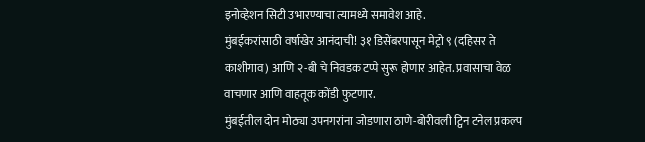इनोव्हेशन सिटी उभारण्याचा त्यामध्ये समावेश आहे.
मुंबईकरांसाठी वर्षाखेर आनंदाची! ३१ डिसेंबरपासून मेट्रो ९ (दहिसर ते काशीगाव) आणि २-बी चे निवडक टप्पे सुरू होणार आहेत. प्रवासाचा वेळ वाचणार आणि वाहतूक कोंडी फुटणार.
मुंबईतील दोन मोठ्या उपनगरांना जोडणारा ठाणे-बोरीवली ट्विन टनेल प्रकल्प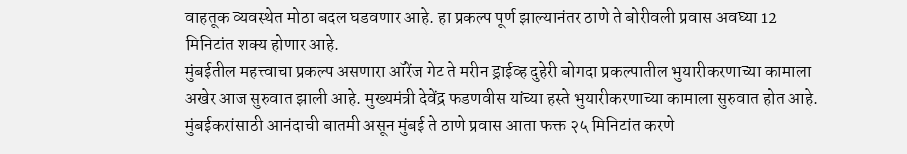वाहतूक व्यवस्थेत मोठा बदल घडवणार आहे. हा प्रकल्प पूर्ण झाल्यानंतर ठाणे ते बोरीवली प्रवास अवघ्या 12 मिनिटांत शक्य होणार आहे.
मुंबईतील महत्त्वाचा प्रकल्प असणारा ऑरेंज गेट ते मरीन ड्राईव्ह दुहेरी बोगदा प्रकल्पातील भुयारीकरणाच्या कामाला अखेर आज सुरुवात झाली आहे. मुख्यमंत्री देवेंद्र फडणवीस यांच्या हस्ते भुयारीकरणाच्या कामाला सुरुवात होत आहे.
मुंबईकरांसाठी आनंदाची बातमी असून मुंबई ते ठाणे प्रवास आता फक्त २५ मिनिटांत करणे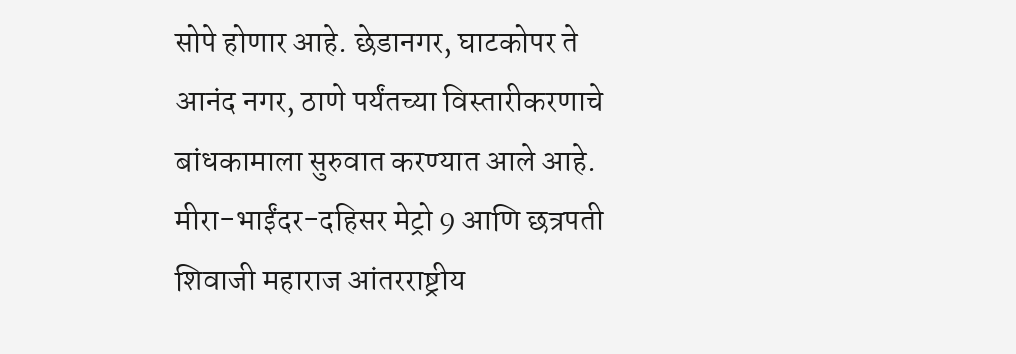सोपे होणार आहे. छेडानगर, घाटकोपर ते आनंद नगर, ठाणे पर्यंतच्या विस्तारीकरणाचे बांधकामाला सुरुवात करण्यात आले आहे.
मीरा-भाईंदर-दहिसर मेट्रो 9 आणि छत्रपती शिवाजी महाराज आंतरराष्ट्रीय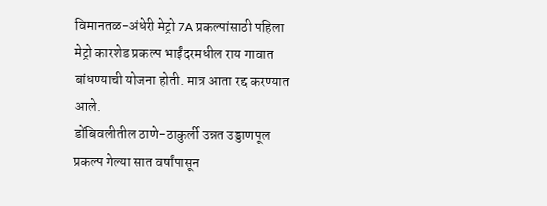विमानतळ-अंधेरी मेट्रो 7A प्रकल्पांसाठी पहिला मेट्रो कारशेड प्रकल्प भाईंदरमधील राय गावात बांधण्याची योजना होती. मात्र आता रद्द करण्यात आले.
डोंबिवलीतील ठाणे-ठाकुर्ली उन्नत उड्डाणपूल प्रकल्प गेल्या सात वर्षांपासून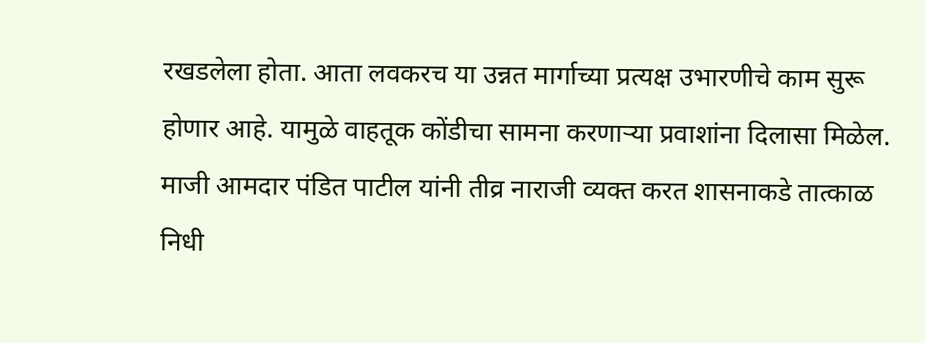रखडलेला होता. आता लवकरच या उन्नत मार्गाच्या प्रत्यक्ष उभारणीचे काम सुरू होणार आहे. यामुळे वाहतूक कोंडीचा सामना करणाऱ्या प्रवाशांना दिलासा मिळेल.
माजी आमदार पंडित पाटील यांनी तीव्र नाराजी व्यक्त करत शासनाकडे तात्काळ निधी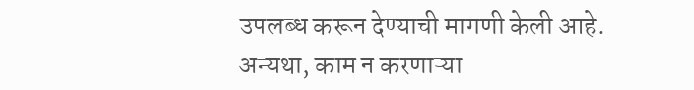उपलब्ध करून देण्याची मागणी केली आहे. अन्यथा, काम न करणाऱ्या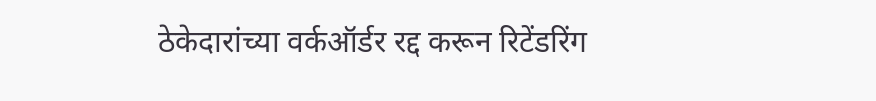ठेकेदारांच्या वर्कऑर्डर रद्द करून रिटेंडरिंग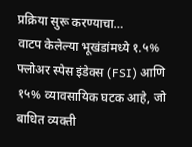प्रक्रिया सुरू करण्याचा…
वाटप केलेल्या भूखंडांमध्ये १.५% फ्लोअर स्पेस इंडेक्स (FSI) आणि १५% व्यावसायिक घटक आहे, जो बाधित व्यक्ती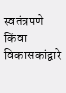स्वतंत्रपणे किंवा विकासकांद्वारे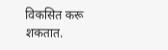विकसित करू शकतात.